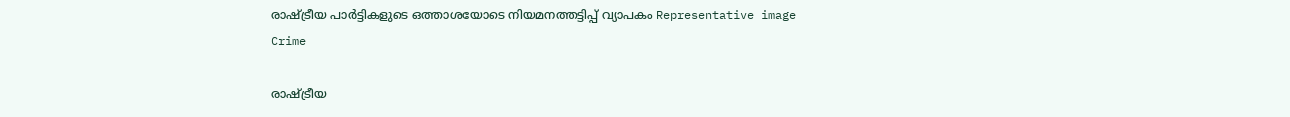രാഷ്‌ട്രീയ പാർട്ടികളുടെ ഒത്താശയോടെ നിയമനത്തട്ടിപ്പ് വ്യാപകം Representative image
Crime

രാഷ്‌ട്രീയ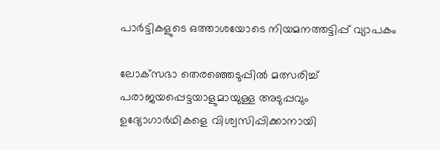പാർട്ടികളുടെ ഒത്താശയോടെ നിയമനത്തട്ടിപ്പ് വ്യാപകം

ലോക്‌സഭാ തെരഞ്ഞെടുപ്പിൽ മത്സരിച്ച് പരാജയപ്പെട്ടയാളുമായുള്ള അടുപ്പവും ഉദ്യോഗാർഥികളെ വിശ്വസിപ്പിക്കാനായി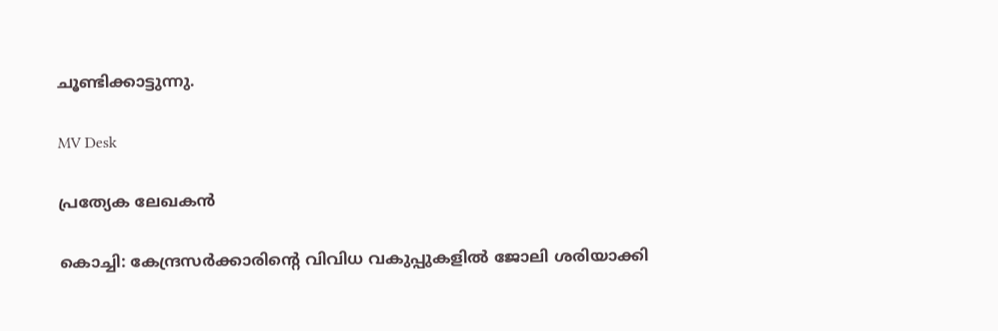ചൂണ്ടിക്കാട്ടുന്നു.

MV Desk

പ്രത്യേക ലേഖകൻ

കൊച്ചി: കേന്ദ്രസർക്കാരിന്‍റെ വിവിധ വകുപ്പുകളിൽ ജോലി ശരിയാക്കി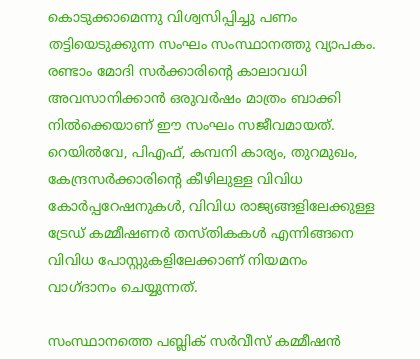കൊടുക്കാമെന്നു വിശ്വസിപ്പിച്ചു പണം തട്ടിയെടുക്കുന്ന സംഘം സംസ്ഥാനത്തു വ്യാപകം. രണ്ടാം മോദി സർക്കാരിന്‍റെ കാലാവധി അവസാനിക്കാൻ ഒരുവർഷം മാത്രം ബാക്കി നിൽക്കെയാണ് ഈ സംഘം സജീവമായത്. റെയിൽവേ, പിഎഫ്, കമ്പനി കാര്യം, തുറമുഖം, കേന്ദ്രസർക്കാരിന്‍റെ കീഴിലുള്ള വിവിധ കോർപ്പറേഷനുകൾ, വിവിധ രാജ്യങ്ങളിലേക്കുള്ള ട്രേഡ് കമ്മീഷണർ തസ്തികകൾ എന്നിങ്ങനെ വിവിധ പോസ്റ്റുകളിലേക്കാണ് നിയമനം വാഗ്ദാനം ചെയ്യുന്നത്.

സംസ്ഥാനത്തെ പബ്ലിക് സർവീസ് കമ്മീഷൻ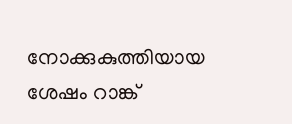നോക്കുകുത്തിയായ ശേഷം റാങ്ക്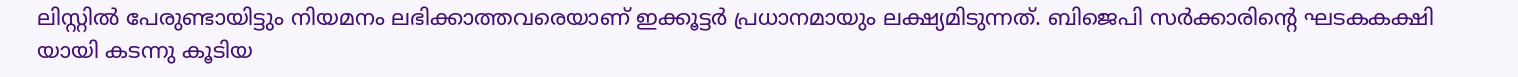ലിസ്റ്റിൽ പേരുണ്ടായിട്ടും നിയമനം ലഭിക്കാത്തവരെയാണ് ഇക്കൂട്ടർ പ്രധാനമായും ലക്ഷ്യമിടുന്നത്. ബിജെപി സർക്കാരിന്‍റെ ഘടകകക്ഷി യായി കടന്നു കൂടിയ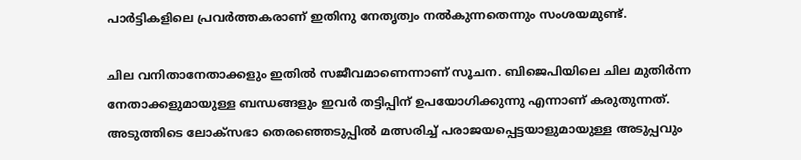പാർട്ടികളിലെ പ്രവർത്തകരാണ് ഇതിനു നേതൃത്വം നൽകുന്നതെന്നും സംശയമുണ്ട്.

ചില വനിതാനേതാക്കളും ഇതിൽ സജീവമാണെന്നാണ് സൂചന. ബിജെപിയിലെ ചില മുതിർന്ന നേതാക്കളുമായുള്ള ബന്ധങ്ങളും ഇവർ തട്ടിപ്പിന് ഉപയോഗിക്കുന്നു എന്നാണ് കരുതുന്നത്. അടുത്തിടെ ലോക്‌സഭാ തെരഞ്ഞെടുപ്പിൽ മത്സരിച്ച് പരാജയപ്പെട്ടയാളുമായുള്ള അടുപ്പവും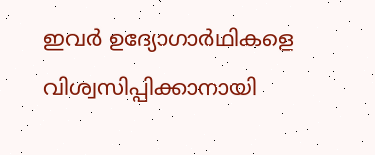ഇവർ ഉദ്യോഗാർഥികളെ വിശ്വസിപ്പിക്കാനായി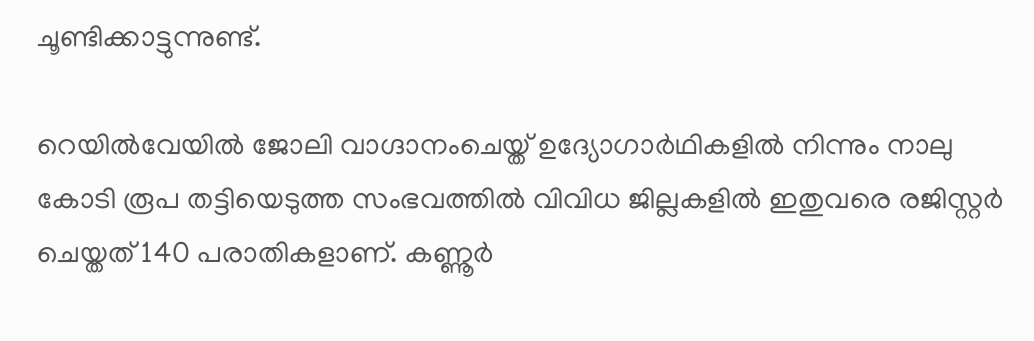ചൂണ്ടിക്കാട്ടുന്നുണ്ട്.

റെയിൽവേയിൽ ജോലി വാഗ്ദാനംചെയ്ത് ഉദ്യോഗാർഥികളിൽ നിന്നും നാലു കോടി രൂപ തട്ടിയെടുത്ത സംഭവത്തിൽ വിവിധ ജില്ലകളിൽ ഇതുവരെ രജിസ്റ്റർ ചെയ്തത് 140 പരാതികളാണ്. കണ്ണൂർ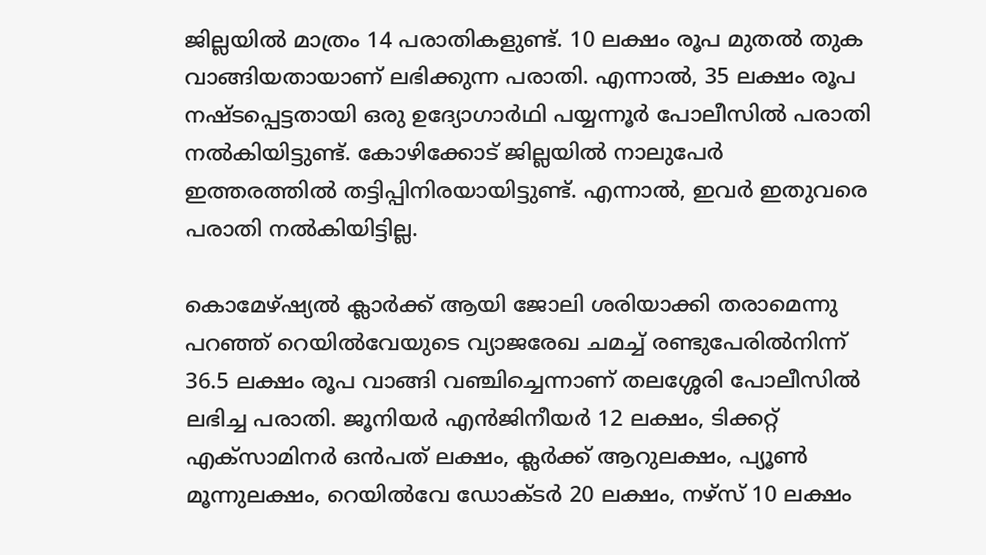ജില്ലയിൽ മാത്രം 14 പരാതികളുണ്ട്. 10 ലക്ഷം രൂപ മുതൽ തുക വാങ്ങിയതായാണ് ലഭിക്കുന്ന പരാതി. എന്നാൽ, 35 ലക്ഷം രൂപ നഷ്ടപ്പെട്ടതായി ഒരു ഉദ്യോഗാർഥി പയ്യന്നൂർ പോലീസിൽ പരാതി നൽകിയിട്ടുണ്ട്. കോഴിക്കോട് ജില്ലയിൽ നാലുപേർ ഇത്തരത്തിൽ തട്ടിപ്പിനിരയായിട്ടുണ്ട്. എന്നാൽ, ഇവർ ഇതുവരെ പരാതി നൽകിയിട്ടില്ല.

കൊമേഴ്ഷ്യൽ ക്ലാർക്ക് ആയി ജോലി ശരിയാക്കി തരാമെന്നു പറഞ്ഞ് റെയിൽവേയുടെ വ്യാജരേഖ ചമച്ച് രണ്ടുപേരിൽനിന്ന് 36.5 ലക്ഷം രൂപ വാങ്ങി വഞ്ചിച്ചെന്നാണ് തലശ്ശേരി പോലീസിൽ ലഭിച്ച പരാതി. ജൂനിയർ എൻജിനീയർ 12 ലക്ഷം, ടിക്കറ്റ് എക്‌സാമിനർ ഒൻപത് ലക്ഷം, ക്ലർക്ക് ആറുലക്ഷം, പ്യൂൺ മൂന്നുലക്ഷം, റെയിൽവേ ഡോക്ടർ 20 ലക്ഷം, നഴ്സ് 10 ലക്ഷം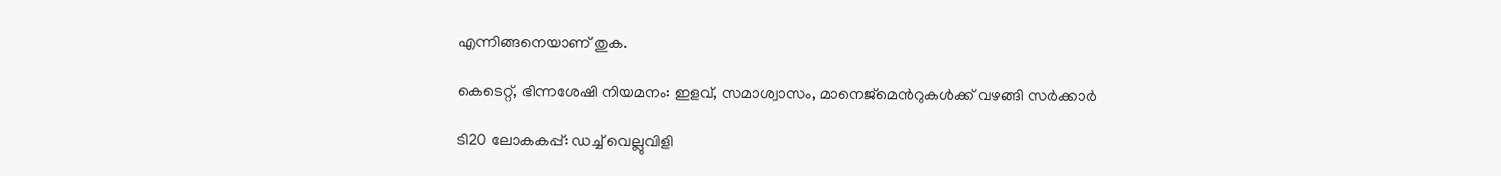എന്നിങ്ങനെയാണ് തുക.

കെടെറ്റ്, ഭിന്നശേഷി നിയമനം: ഇളവ്, സമാശ്വാസം, മാനെജ്മെന്‍റുകൾക്ക് വഴങ്ങി സർക്കാർ

ടി20 ലോകകപ്പ്: ഡച്ച് വെല്ലുവിളി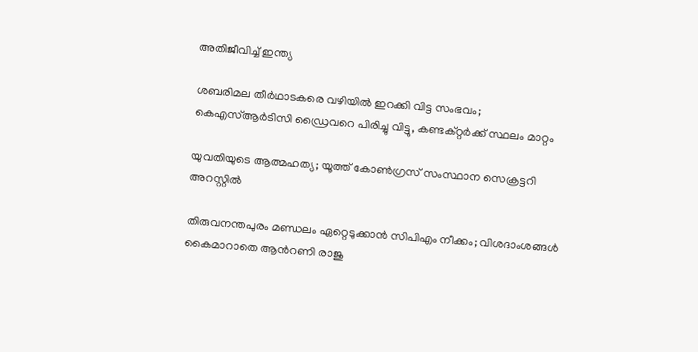അതിജീവിച്ച് ഇന്ത്യ

ശബരിമല തീർഥാടകരെ വഴിയിൽ ഇറക്കി വിട്ട സംഭവം; കെഎസ്ആർടിസി ഡ്രൈവറെ പിരിച്ചു വിട്ടു, കണ്ടക്റ്റർക്ക് സ്ഥലം മാറ്റം

യുവതിയുടെ ആത്മഹത്യ; യൂത്ത് കോൺഗ്രസ് സംസ്ഥാന സെക്രട്ടറി അറസ്റ്റിൽ

തിരുവനന്തപുരം മണ്ഡലം ഏറ്റെടുക്കാൻ സിപിഎം നീക്കം; വിശദാംശങ്ങൾ കൈമാറാതെ ആന്‍റണി രാജു